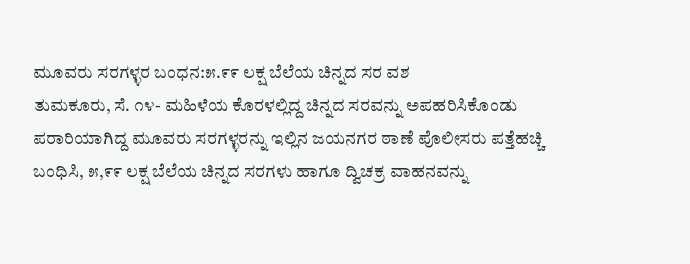ಮೂವರು ಸರಗಳ್ಳರ ಬಂಧನ:೫.೯೯ ಲಕ್ಷ ಬೆಲೆಯ ಚಿನ್ನದ ಸರ ವಶ
ತುಮಕೂರು, ಸೆ. ೧೪- ಮಹಿಳೆಯ ಕೊರಳಲ್ಲಿದ್ದ ಚಿನ್ನದ ಸರವನ್ನು ಅಪಹರಿಸಿಕೊಂಡು ಪರಾರಿಯಾಗಿದ್ದ ಮೂವರು ಸರಗಳ್ಳರನ್ನು ಇಲ್ಲಿನ ಜಯನಗರ ಠಾಣೆ ಪೊಲೀಸರು ಪತ್ತೆಹಚ್ಚಿ ಬಂಧಿಸಿ, ೫,೯೯ ಲಕ್ಷ ಬೆಲೆಯ ಚಿನ್ನದ ಸರಗಳು ಹಾಗೂ ದ್ವಿಚಕ್ರ ವಾಹನವನ್ನು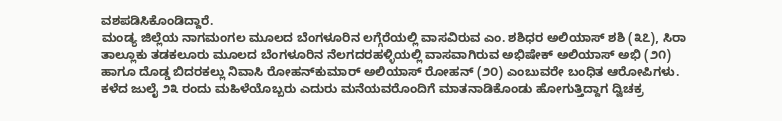ವಶಪಡಿಸಿಕೊಂಡಿದ್ದಾರೆ.
ಮಂಡ್ಯ ಜಿಲ್ಲೆಯ ನಾಗಮಂಗಲ ಮೂಲದ ಬೆಂಗಳೂರಿನ ಲಗ್ಗೆರೆಯಲ್ಲಿ ವಾಸವಿರುವ ಎಂ. ಶಶಿಧರ ಅಲಿಯಾಸ್ ಶಶಿ (೩೭), ಸಿರಾ ತಾಲ್ಲೂಕು ತಡಕಲೂರು ಮೂಲದ ಬೆಂಗಳೂರಿನ ನೆಲಗದರಹಳ್ಳಿಯಲ್ಲಿ ವಾಸವಾಗಿರುವ ಅಭಿಷೇಕ್ ಅಲಿಯಾಸ್ ಅಭಿ (೨೧) ಹಾಗೂ ದೊಡ್ಡ ಬಿದರಕಲ್ಲು ನಿವಾಸಿ ರೋಹನ್‌ಕುಮಾರ್ ಅಲಿಯಾಸ್ ರೋಹನ್ (೨೦) ಎಂಬುವರೇ ಬಂಧಿತ ಆರೋಪಿಗಳು.
ಕಳೆದ ಜುಲೈ ೨೩ ರಂದು ಮಹಿಳೆಯೊಬ್ಬರು ಎದುರು ಮನೆಯವರೊಂದಿಗೆ ಮಾತನಾಡಿಕೊಂಡು ಹೋಗುತ್ತಿದ್ದಾಗ ದ್ವಿಚಕ್ರ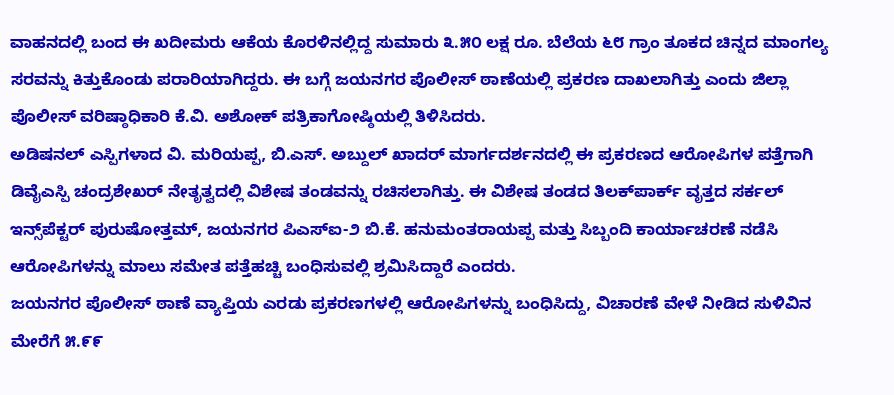ವಾಹನದಲ್ಲಿ ಬಂದ ಈ ಖದೀಮರು ಆಕೆಯ ಕೊರಳಿನಲ್ಲಿದ್ದ ಸುಮಾರು ೩.೫೦ ಲಕ್ಷ ರೂ. ಬೆಲೆಯ ೬೮ ಗ್ರಾಂ ತೂಕದ ಚಿನ್ನದ ಮಾಂಗಲ್ಯ ಸರವನ್ನು ಕಿತ್ತುಕೊಂಡು ಪರಾರಿಯಾಗಿದ್ದರು. ಈ ಬಗ್ಗೆ ಜಯನಗರ ಪೊಲೀಸ್ ಠಾಣೆಯಲ್ಲಿ ಪ್ರಕರಣ ದಾಖಲಾಗಿತ್ತು ಎಂದು ಜಿಲ್ಲಾ ಪೊಲೀಸ್ ವರಿಷ್ಠಾಧಿಕಾರಿ ಕೆ.ವಿ. ಅಶೋಕ್ ಪತ್ರಿಕಾಗೋಷ್ಠಿಯಲ್ಲಿ ತಿಳಿಸಿದರು.
ಅಡಿಷನಲ್ ಎಸ್ಪಿಗಳಾದ ವಿ. ಮರಿಯಪ್ಪ, ಬಿ.ಎಸ್. ಅಬ್ದುಲ್ ಖಾದರ್ ಮಾರ್ಗದರ್ಶನದಲ್ಲಿ ಈ ಪ್ರಕರಣದ ಆರೋಪಿಗಳ ಪತ್ತೆಗಾಗಿ ಡಿವೈಎಸ್ಪಿ ಚಂದ್ರಶೇಖರ್ ನೇತೃತ್ವದಲ್ಲಿ ವಿಶೇಷ ತಂಡವನ್ನು ರಚಿಸಲಾಗಿತ್ತು. ಈ ವಿಶೇಷ ತಂಡದ ತಿಲಕ್‌ಪಾರ್ಕ್ ವೃತ್ತದ ಸರ್ಕಲ್ ಇನ್ಸ್‌ಪೆಕ್ಟರ್ ಪುರುಷೋತ್ತಮ್, ಜಯನಗರ ಪಿಎಸ್‌ಐ-೨ ಬಿ.ಕೆ. ಹನುಮಂತರಾಯಪ್ಪ ಮತ್ತು ಸಿಬ್ಬಂದಿ ಕಾರ್ಯಾಚರಣೆ ನಡೆಸಿ ಆರೋಪಿಗಳನ್ನು ಮಾಲು ಸಮೇತ ಪತ್ತೆಹಚ್ಚಿ ಬಂಧಿಸುವಲ್ಲಿ ಶ್ರಮಿಸಿದ್ದಾರೆ ಎಂದರು.
ಜಯನಗರ ಪೊಲೀಸ್ ಠಾಣೆ ವ್ಯಾಪ್ತಿಯ ಎರಡು ಪ್ರಕರಣಗಳಲ್ಲಿ ಆರೋಪಿಗಳನ್ನು ಬಂಧಿಸಿದ್ದು, ವಿಚಾರಣೆ ವೇಳೆ ನೀಡಿದ ಸುಳಿವಿನ ಮೇರೆಗೆ ೫.೯೯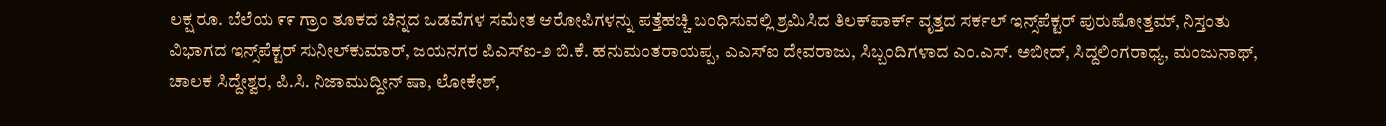ಲಕ್ಷ ರೂ. ಬೆಲೆಯ ೯೯ ಗ್ರಾಂ ತೂಕದ ಚಿನ್ನದ ಒಡವೆಗಳ ಸಮೇತ ಆರೋಪಿಗಳನ್ನು ಪತ್ತೆಹಚ್ಚಿ ಬಂಧಿಸುವಲ್ಲಿ ಶ್ರಮಿಸಿದ ತಿಲಕ್‌ಪಾರ್ಕ್ ವೃತ್ತದ ಸರ್ಕಲ್ ಇನ್ಸ್‌ಪೆಕ್ಟರ್ ಪುರುಷೋತ್ತಮ್, ನಿಸ್ತಂತು ವಿಭಾಗದ ಇನ್ಸ್‌ಪೆಕ್ಟರ್ ಸುನೀಲ್‌ಕುಮಾರ್, ಜಯನಗರ ಪಿಎಸ್‌ಐ-೨ ಬಿ.ಕೆ. ಹನುಮಂತರಾಯಪ್ಪ, ಎಎಸ್‌ಐ ದೇವರಾಜು, ಸಿಬ್ಬಂದಿಗಳಾದ ಎಂ.ಎಸ್. ಅಬೀದ್, ಸಿದ್ದಲಿಂಗರಾಧ್ಯ, ಮಂಜುನಾಥ್, ಚಾಲಕ ಸಿದ್ದೇಶ್ವರ, ಪಿ.ಸಿ. ನಿಜಾಮುದ್ದೀನ್ ಷಾ, ಲೋಕೇಶ್,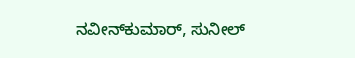ನವೀನ್‌ಕುಮಾರ್, ಸುನೀಲ್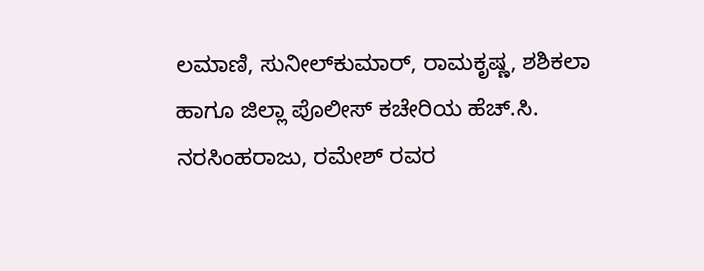ಲಮಾಣಿ, ಸುನೀಲ್‌ಕುಮಾರ್, ರಾಮಕೃಷ್ಣ, ಶಶಿಕಲಾ ಹಾಗೂ ಜಿಲ್ಲಾ ಪೊಲೀಸ್ ಕಚೇರಿಯ ಹೆಚ್.ಸಿ. ನರಸಿಂಹರಾಜು, ರಮೇಶ್ ರವರ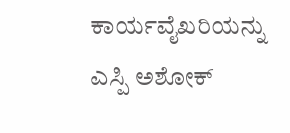ಕಾರ್ಯವೈಖರಿಯನ್ನು ಎಸ್ಪಿ ಅಶೋಕ್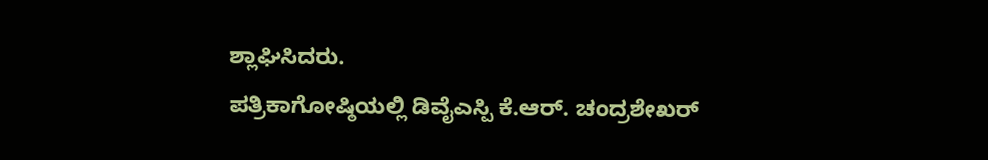ಶ್ಲಾಘಿಸಿದರು.
ಪತ್ರಿಕಾಗೋಷ್ಠಿಯಲ್ಲಿ ಡಿವೈಎಸ್ಪಿ ಕೆ.ಆರ್. ಚಂದ್ರಶೇಖರ್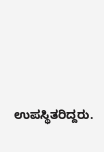ಉಪಸ್ಥಿತರಿದ್ದರು.